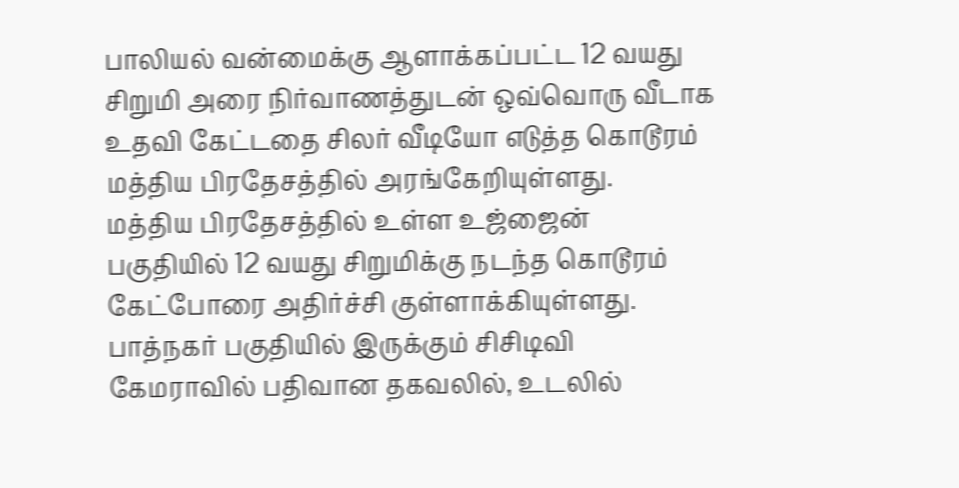பாலியல் வன்மைக்கு ஆளாக்கப்பட்ட 12 வயது சிறுமி அரை நிர்வாணத்துடன் ஒவ்வொரு வீடாக உதவி கேட்டதை சிலர் வீடியோ எடுத்த கொடூரம் மத்திய பிரதேசத்தில் அரங்கேறியுள்ளது.
மத்திய பிரதேசத்தில் உள்ள உஜ்ஜைன் பகுதியில் 12 வயது சிறுமிக்கு நடந்த கொடூரம் கேட்போரை அதிர்ச்சி குள்ளாக்கியுள்ளது. பாத்நகர் பகுதியில் இருக்கும் சிசிடிவி கேமராவில் பதிவான தகவலில், உடலில்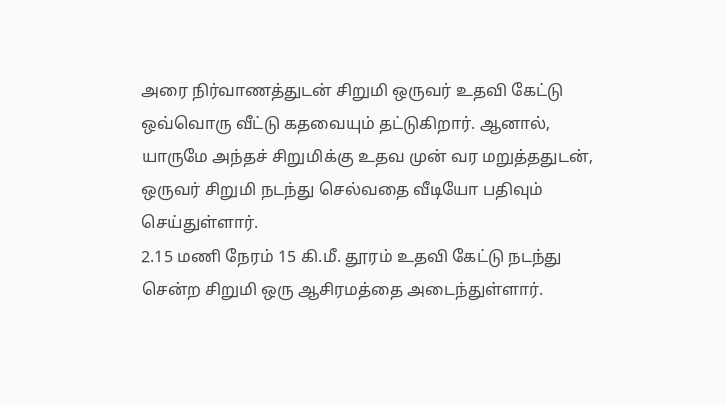அரை நிர்வாணத்துடன் சிறுமி ஒருவர் உதவி கேட்டு ஒவ்வொரு வீட்டு கதவையும் தட்டுகிறார். ஆனால், யாருமே அந்தச் சிறுமிக்கு உதவ முன் வர மறுத்ததுடன், ஒருவர் சிறுமி நடந்து செல்வதை வீடியோ பதிவும் செய்துள்ளார்.
2.15 மணி நேரம் 15 கி.மீ. தூரம் உதவி கேட்டு நடந்து சென்ற சிறுமி ஒரு ஆசிரமத்தை அடைந்துள்ளார்.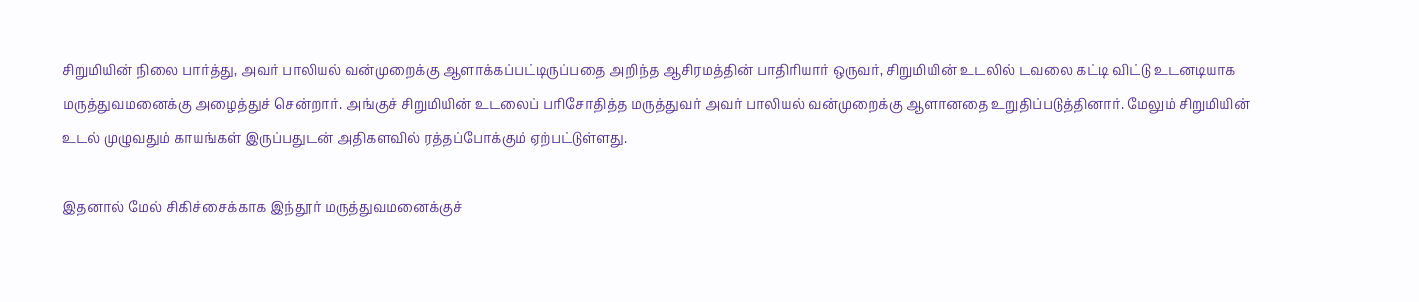சிறுமியின் நிலை பார்த்து, அவர் பாலியல் வன்முறைக்கு ஆளாக்கப்பட்டிருப்பதை அறிந்த ஆசிரமத்தின் பாதிரியார் ஒருவர், சிறுமியின் உடலில் டவலை கட்டி விட்டு உடனடியாக மருத்துவமனைக்கு அழைத்துச் சென்றார். அங்குச் சிறுமியின் உடலைப் பரிசோதித்த மருத்துவர் அவர் பாலியல் வன்முறைக்கு ஆளானதை உறுதிப்படுத்தினார். மேலும் சிறுமியின் உடல் முழுவதும் காயங்கள் இருப்பதுடன் அதிகளவில் ரத்தப்போக்கும் ஏற்பட்டுள்ளது.

இதனால் மேல் சிகிச்சைக்காக இந்தூர் மருத்துவமனைக்குச்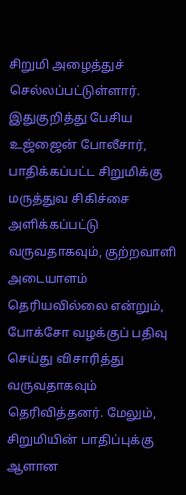சிறுமி அழைத்துச் செல்லப்பட்டுள்ளார். இதுகுறித்து பேசிய உஜ்ஜைன் போலீசார், பாதிக்கப்பட்ட சிறுமிக்கு மருத்துவ சிகிச்சை அளிக்கப்பட்டு வருவதாகவும், குற்றவாளி அடையாளம் தெரியவில்லை என்றும், போக்சோ வழக்குப் பதிவு செய்து விசாரித்து வருவதாகவும் தெரிவித்தனர். மேலும், சிறுமியின் பாதிப்புக்கு ஆளான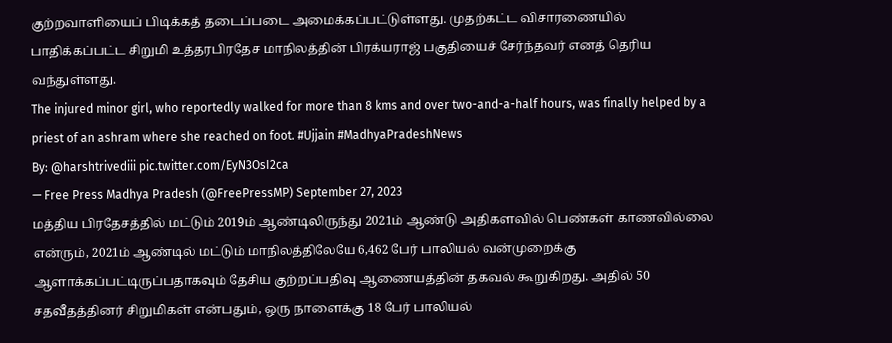குற்றவாளியைப் பிடிக்கத் தடைப்படை அமைக்கப்பட்டுள்ளது. முதற்கட்ட விசாரணையில் பாதிக்கப்பட்ட சிறுமி உத்தரபிரதேச மாநிலத்தின் பிரக்யராஜ் பகுதியைச் சேர்ந்தவர் எனத் தெரிய வந்துள்ளது.
The injured minor girl, who reportedly walked for more than 8 kms and over two-and-a-half hours, was finally helped by a priest of an ashram where she reached on foot. #Ujjain #MadhyaPradeshNews
By: @harshtrivediii pic.twitter.com/EyN3OsI2ca
— Free Press Madhya Pradesh (@FreePressMP) September 27, 2023
மத்திய பிரதேசத்தில் மட்டும் 2019ம் ஆண்டிலிருந்து 2021ம் ஆண்டு அதிகளவில் பெண்கள் காணவில்லை என்ரும், 2021ம் ஆண்டில் மட்டும் மாநிலத்திலேயே 6,462 பேர் பாலியல் வன்முறைக்கு ஆளாக்கப்பட்டிருப்பதாகவும் தேசிய குற்றப்பதிவு ஆணையத்தின் தகவல் கூறுகிறது. அதில் 50 சதவீதத்தினர் சிறுமிகள் என்பதும், ஒரு நாளைக்கு 18 பேர் பாலியல்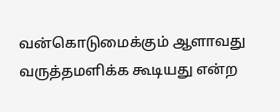வன்கொடுமைக்கும் ஆளாவது வருத்தமளிக்க கூடியது என்ற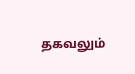தகவலும்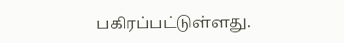பகிரப்பட்டுள்ளது.